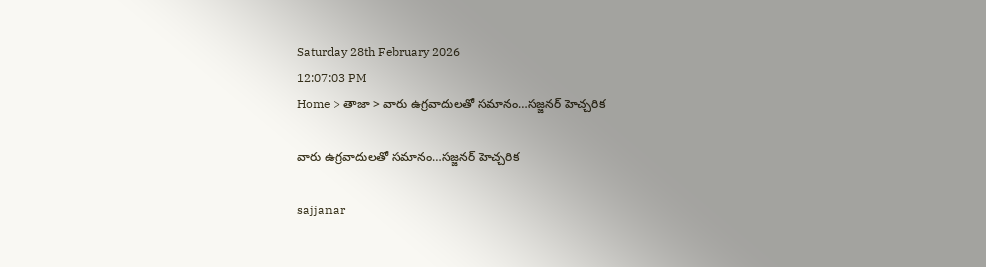Saturday 28th February 2026
12:07:03 PM
Home > తాజా > వారు ఉగ్రవాదులతో సమానం…సజ్జనర్ హెచ్చరిక

వారు ఉగ్రవాదులతో సమానం…సజ్జనర్ హెచ్చరిక

sajjanar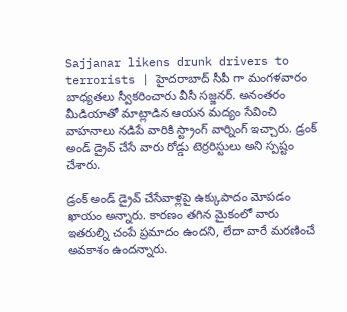Sajjanar likens drunk drivers to terrorists | హైదరాబాద్ సీపీ గా మంగళవారం బాధ్యతలు స్వీకరించారు వీసీ సజ్జనర్. అనంతరం మీడియాతో మాట్లాడిన ఆయన మద్యం సేవించి వాహనాలు నడిపే వారికి స్ట్రాంగ్ వార్నింగ్ ఇచ్చారు. డ్రంక్ అండ్ డ్రైవ్ చేసే వారు రోడ్డు టెర్రరిస్టులు అని స్పష్టం చేశారు.

డ్రంక్ అండ్ డ్రైవ్ చేసేవాళ్లపై ఉక్కుపాదం మోపడం ఖాయం అన్నారు. కారణం తగిన మైకంలో వారు ఇతరుల్ని చంపే ప్రమాదం ఉందని, లేదా వారే మరణించే అవకాశం ఉందన్నారు.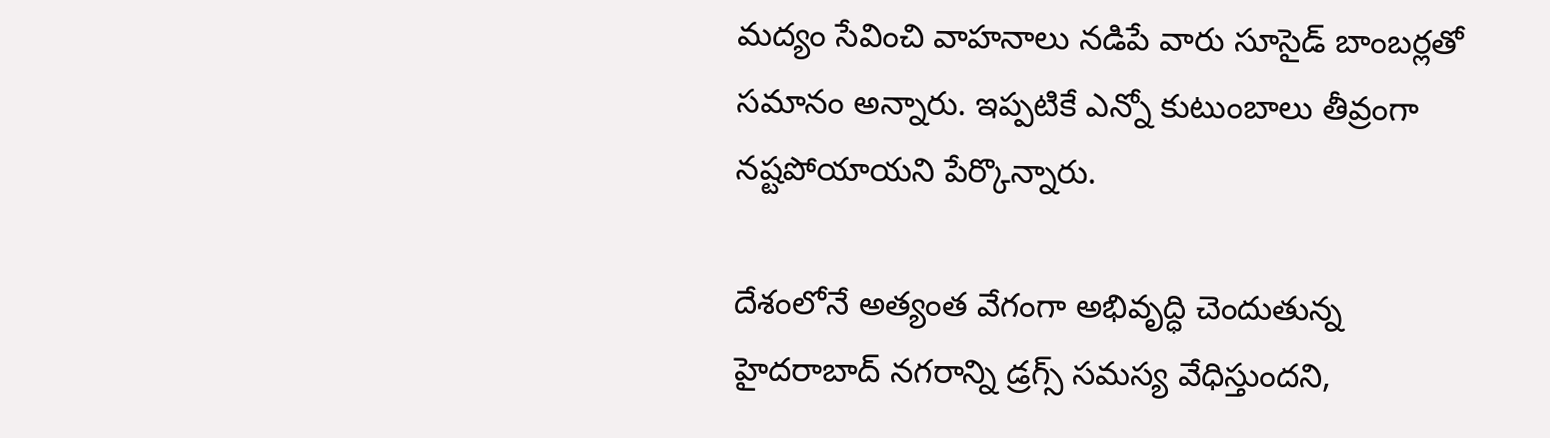మద్యం సేవించి వాహనాలు నడిపే వారు సూసైడ్ బాంబర్లతో సమానం అన్నారు. ఇప్పటికే ఎన్నో కుటుంబాలు తీవ్రంగా నష్టపోయాయని పేర్కొన్నారు.

దేశంలోనే అత్యంత వేగంగా అభివృద్ధి చెందుతున్న హైదరాబాద్ నగరాన్ని డ్రగ్స్ సమస్య వేధిస్తుందని,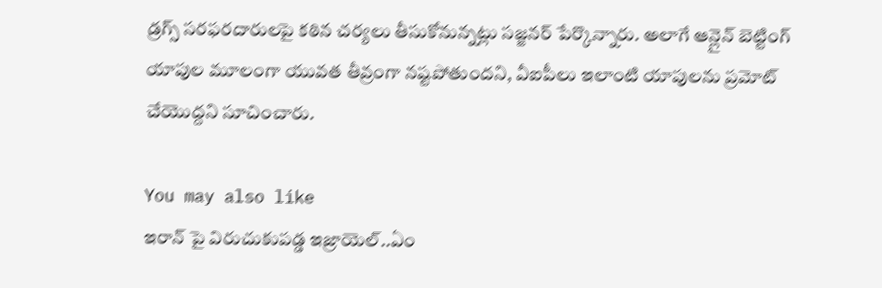డ్రగ్స్ సరఫరదారులపై కఠిన చర్యలు తీసుకోనున్నట్లు సజ్జనర్ పేర్కొన్నారు. అలాగే ఆన్లైన్ బెట్టింగ్ యాపుల మూలంగా యువత తీవ్రంగా నష్టపోతుందని, వీఐపీలు ఇలాంటి యాపులను ప్రమోట్ చేయొద్దని సూచించారు.

You may also like
ఇరాన్ పై విరుచుకుపడ్డ ఇజ్రాయెల్..ఏం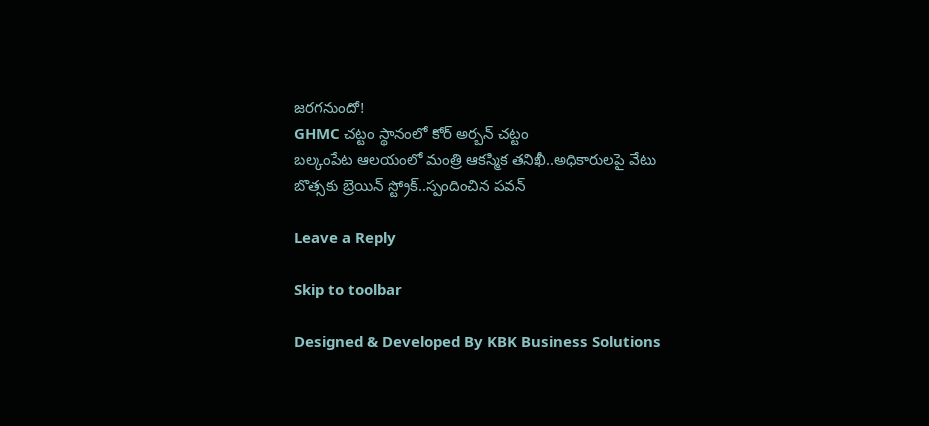జరగనుందో!
GHMC చట్టం స్థానంలో కోర్ అర్బన్ చట్టం
బల్కంపేట ఆలయంలో మంత్రి ఆకస్మిక తనిఖీ..అధికారులపై వేటు
బొత్సకు బ్రెయిన్ స్ట్రోక్..స్పందించిన పవన్

Leave a Reply

Skip to toolbar

Designed & Developed By KBK Business Solutions